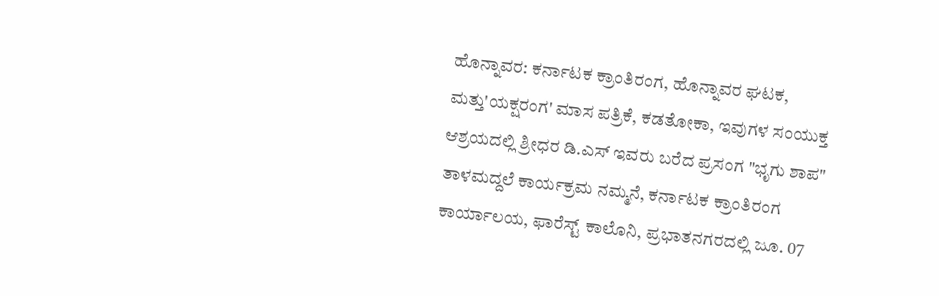ಹೊನ್ನಾವರ: ಕರ್ನಾಟಕ ಕ್ರಾಂತಿರಂಗ, ಹೊನ್ನಾವರ ಘಟಕ, ಮತ್ತು'ಯಕ್ಷರಂಗ' ಮಾಸ ಪತ್ರಿಕೆ, ಕಡತೋಕಾ, ಇವುಗಳ ಸಂಯುಕ್ತ ಆಶ್ರಯದಲ್ಲಿ ಶ್ರೀಧರ ಡಿ.ಎಸ್ ಇವರು ಬರೆದ ಪ್ರಸಂಗ "ಭೃಗು ಶಾಪ" ತಾಳಮದ್ದಲೆ ಕಾರ್ಯಕ್ರಮ ನಮ್ಮನೆ, ಕರ್ನಾಟಕ ಕ್ರಾಂತಿರಂಗ ಕಾರ್ಯಾಲಯ, ಫಾರೆಸ್ಟ್ ಕಾಲೊನಿ, ಪ್ರಭಾತನಗರದಲ್ಲಿ ಜೂ. 07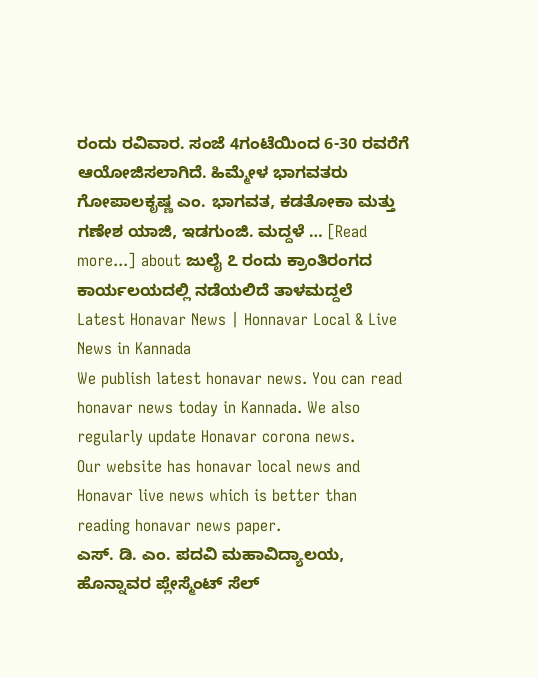ರಂದು ರವಿವಾರ. ಸಂಜೆ 4ಗಂಟೆಯಿಂದ 6-30 ರವರೆಗೆ ಆಯೋಜಿಸಲಾಗಿದೆ. ಹಿಮ್ಮೇಳ ಭಾಗವತರು ಗೋಪಾಲಕೃಷ್ಣ ಎಂ. ಭಾಗವತ, ಕಡತೋಕಾ ಮತ್ತು ಗಣೇಶ ಯಾಜಿ, ಇಡಗುಂಜಿ. ಮದ್ದಳೆ … [Read more...] about ಜುಲೈ ೭ ರಂದು ಕ್ರಾಂತಿರಂಗದ ಕಾರ್ಯಲಯದಲ್ಲಿ ನಡೆಯಲಿದೆ ತಾಳಮದ್ದಲೆ
Latest Honavar News | Honnavar Local & Live News in Kannada
We publish latest honavar news. You can read honavar news today in Kannada. We also regularly update Honavar corona news.
Our website has honavar local news and Honavar live news which is better than reading honavar news paper.
ಎಸ್. ಡಿ. ಎಂ. ಪದವಿ ಮಹಾವಿದ್ಯಾಲಯ, ಹೊನ್ನಾವರ ಪ್ಲೇಸ್ಮೆಂಟ್ ಸೆಲ್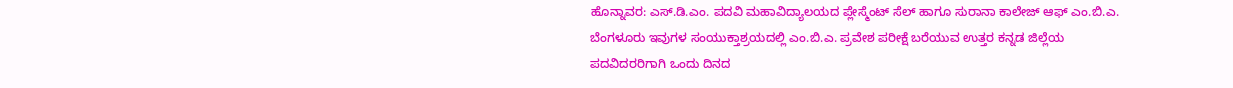ಹೊನ್ನಾವರ: ಎಸ್.ಡಿ.ಎಂ. ಪದವಿ ಮಹಾವಿದ್ಯಾಲಯದ ಪ್ಲೇಸ್ಮೆಂಟ್ ಸೆಲ್ ಹಾಗೂ ಸುರಾನಾ ಕಾಲೇಜ್ ಆಫ್ ಎಂ.ಬಿ.ಎ. ಬೆಂಗಳೂರು ಇವುಗಳ ಸಂಯುಕ್ತಾಶ್ರಯದಲ್ಲಿ ಎಂ.ಬಿ.ಎ. ಪ್ರವೇಶ ಪರೀಕ್ಷೆ ಬರೆಯುವ ಉತ್ತರ ಕನ್ನಡ ಜಿಲ್ಲೆಯ ಪದವಿದರರಿಗಾಗಿ ಒಂದು ದಿನದ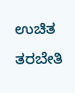ಉಚಿತ ತರಬೇತಿ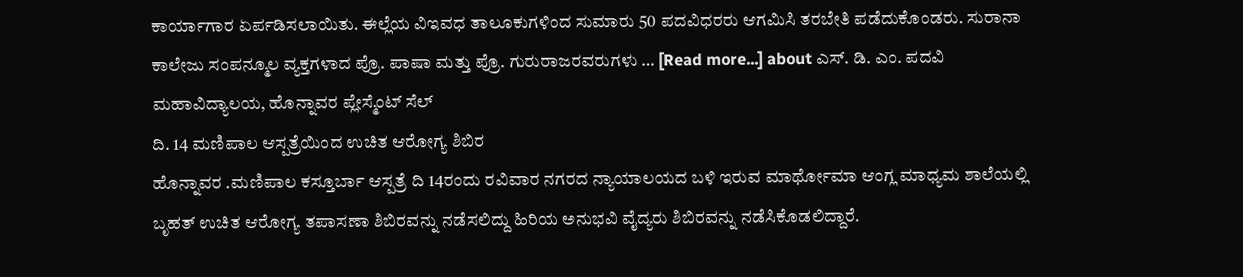ಕಾರ್ಯಾಗಾರ ಏರ್ಪಡಿಸಲಾಯಿತು. ಈಲ್ಲೆಯ ವಿಇವಧ ತಾಲೂಕುಗಳಿಂದ ಸುಮಾರು 50 ಪದವಿಧರರು ಆಗಮಿಸಿ ತರಬೇತಿ ಪಡೆದುಕೊಂಡರು. ಸುರಾನಾ ಕಾಲೇಜು ಸಂಪನ್ಮೂಲ ವ್ಯಕ್ತಗಳಾದ ಪ್ರೊ. ಪಾಷಾ ಮತ್ತು ಪ್ರೊ. ಗುರುರಾಜರವರುಗಳು … [Read more...] about ಎಸ್. ಡಿ. ಎಂ. ಪದವಿ ಮಹಾವಿದ್ಯಾಲಯ, ಹೊನ್ನಾವರ ಪ್ಲೇಸ್ಮೆಂಟ್ ಸೆಲ್
ದಿ. 14 ಮಣಿಪಾಲ ಆಸ್ಪತ್ರೆಯಿಂದ ಉಚಿತ ಆರೋಗ್ಯ ಶಿಬಿರ
ಹೊನ್ನಾವರ .ಮಣಿಪಾಲ ಕಸ್ತೂರ್ಬಾ ಆಸ್ಪತ್ರೆ ದಿ 14ರಂದು ರವಿವಾರ ನಗರದ ನ್ಯಾಯಾಲಯದ ಬಳಿ ಇರುವ ಮಾರ್ಥೋಮಾ ಆಂಗ್ಲ ಮಾಧ್ಯಮ ಶಾಲೆಯಲ್ಲಿ ಬೃಹತ್ ಉಚಿತ ಆರೋಗ್ಯ ತಪಾಸಣಾ ಶಿಬಿರವನ್ನು ನಡೆಸಲಿದ್ದು ಹಿರಿಯ ಅನುಭವಿ ವೈದ್ಯರು ಶಿಬಿರವನ್ನು ನಡೆಸಿಕೊಡಲಿದ್ದಾರೆ.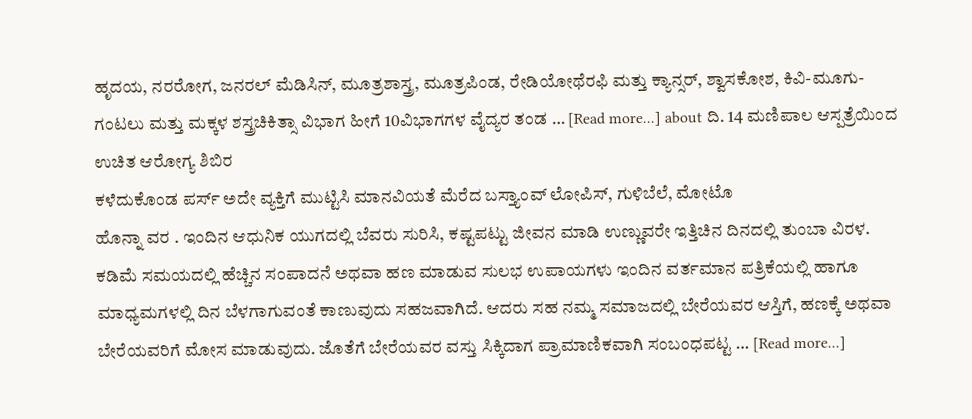ಹೃದಯ, ನರರೋಗ, ಜನರಲ್ ಮೆಡಿಸಿನ್, ಮೂತ್ರಶಾಸ್ತ್ರ, ಮೂತ್ರಪಿಂಡ, ರೇಡಿಯೋಥೆರಫಿ ಮತ್ತು ಕ್ಯಾನ್ಸರ್, ಶ್ವಾಸಕೋಶ, ಕಿವಿ-ಮೂಗು-ಗಂಟಲು ಮತ್ತು ಮಕ್ಕಳ ಶಸ್ತ್ರಚಿಕಿತ್ಸಾ ವಿಭಾಗ ಹೀಗೆ 10ವಿಭಾಗಗಳ ವೈದ್ಯರ ತಂಡ … [Read more...] about ದಿ. 14 ಮಣಿಪಾಲ ಆಸ್ಪತ್ರೆಯಿಂದ ಉಚಿತ ಆರೋಗ್ಯ ಶಿಬಿರ
ಕಳೆದುಕೊಂಡ ಪರ್ಸ್ ಅದೇ ವ್ಯಕ್ತಿಗೆ ಮುಟ್ಟಿಸಿ ಮಾನವಿಯತೆ ಮೆರೆದ ಬಸ್ತ್ಯಾಂವ್ ಲೋಪಿಸ್, ಗುಳಿಬೆಲೆ, ಮೋಟೊ
ಹೊನ್ನಾ ವರ . ಇಂದಿನ ಆಧುನಿಕ ಯುಗದಲ್ಲಿ ಬೆವರು ಸುರಿಸಿ, ಕಷ್ಟಪಟ್ಟು ಜೀವನ ಮಾಡಿ ಉಣ್ಣುವರೇ ಇತ್ತಿಚಿನ ದಿನದಲ್ಲಿ ತುಂಬಾ ವಿರಳ. ಕಡಿಮೆ ಸಮಯದಲ್ಲಿ ಹೆಚ್ಚಿನ ಸಂಪಾದನೆ ಅಥವಾ ಹಣ ಮಾಡುವ ಸುಲಭ ಉಪಾಯಗಳು ಇಂದಿನ ವರ್ತಮಾನ ಪತ್ರಿಕೆಯಲ್ಲಿ ಹಾಗೂ ಮಾಧ್ಯಮಗಳಲ್ಲಿ ದಿನ ಬೆಳಗಾಗುವಂತೆ ಕಾಣುವುದು ಸಹಜವಾಗಿದೆ. ಆದರು ಸಹ ನಮ್ಮ ಸಮಾಜದಲ್ಲಿ ಬೇರೆಯವರ ಆಸ್ತಿಗೆ, ಹಣಕ್ಕೆ ಅಥವಾ ಬೇರೆಯವರಿಗೆ ಮೋಸ ಮಾಡುವುದು. ಜೊತೆಗೆ ಬೇರೆಯವರ ವಸ್ತು ಸಿಕ್ಕಿದಾಗ ಪ್ರಾಮಾಣಿಕವಾಗಿ ಸಂಬಂಧಪಟ್ಟ … [Read more...]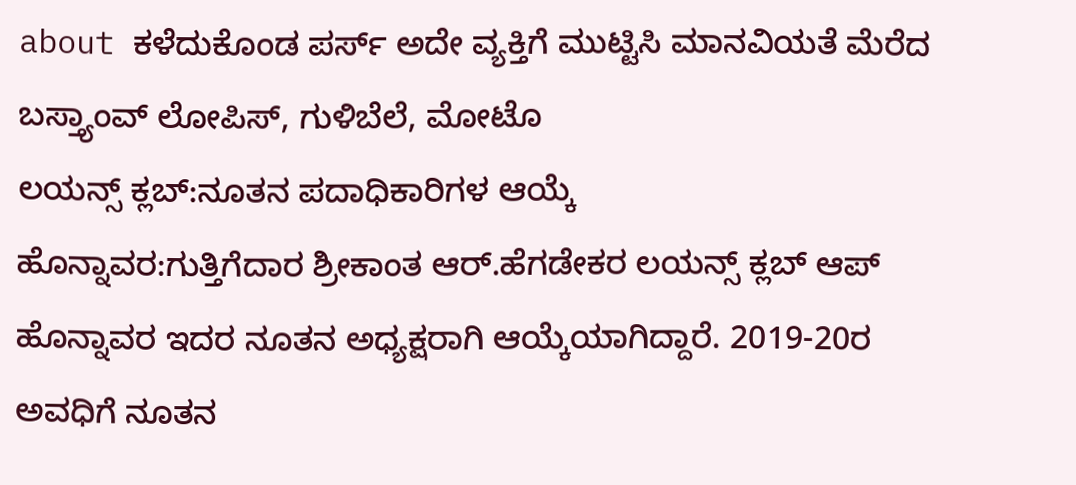about ಕಳೆದುಕೊಂಡ ಪರ್ಸ್ ಅದೇ ವ್ಯಕ್ತಿಗೆ ಮುಟ್ಟಿಸಿ ಮಾನವಿಯತೆ ಮೆರೆದ ಬಸ್ತ್ಯಾಂವ್ ಲೋಪಿಸ್, ಗುಳಿಬೆಲೆ, ಮೋಟೊ
ಲಯನ್ಸ್ ಕ್ಲಬ್:ನೂತನ ಪದಾಧಿಕಾರಿಗಳ ಆಯ್ಕೆ
ಹೊನ್ನಾವರ:ಗುತ್ತಿಗೆದಾರ ಶ್ರೀಕಾಂತ ಆರ್.ಹೆಗಡೇಕರ ಲಯನ್ಸ್ ಕ್ಲಬ್ ಆಪ್ ಹೊನ್ನಾವರ ಇದರ ನೂತನ ಅಧ್ಯಕ್ಷರಾಗಿ ಆಯ್ಕೆಯಾಗಿದ್ದಾರೆ. 2019-20ರ ಅವಧಿಗೆ ನೂತನ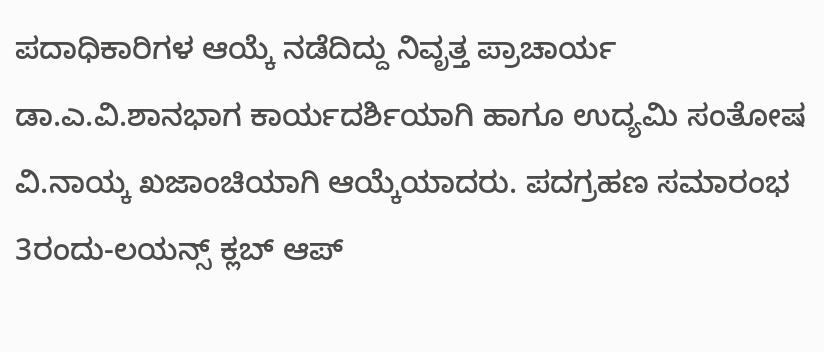ಪದಾಧಿಕಾರಿಗಳ ಆಯ್ಕೆ ನಡೆದಿದ್ದು ನಿವೃತ್ತ ಪ್ರಾಚಾರ್ಯ ಡಾ.ಎ.ವಿ.ಶಾನಭಾಗ ಕಾರ್ಯದರ್ಶಿಯಾಗಿ ಹಾಗೂ ಉದ್ಯಮಿ ಸಂತೋಷ ವಿ.ನಾಯ್ಕ ಖಜಾಂಚಿಯಾಗಿ ಆಯ್ಕೆಯಾದರು. ಪದಗ್ರಹಣ ಸಮಾರಂಭ 3ರಂದು-ಲಯನ್ಸ್ ಕ್ಲಬ್ ಆಪ್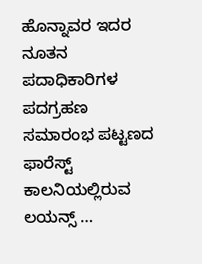ಹೊನ್ನಾವರ ಇದರ ನೂತನ ಪದಾಧಿಕಾರಿಗಳ ಪದಗ್ರಹಣ ಸಮಾರಂಭ ಪಟ್ಟಣದ ಫಾರೆಸ್ಟ್ ಕಾಲನಿಯಲ್ಲಿರುವ ಲಯನ್ಸ್ …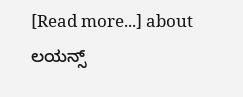[Read more...] about ಲಯನ್ಸ್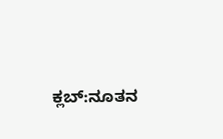ಕ್ಲಬ್:ನೂತನ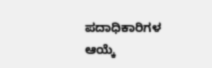ಪದಾಧಿಕಾರಿಗಳ ಆಯ್ಕೆ